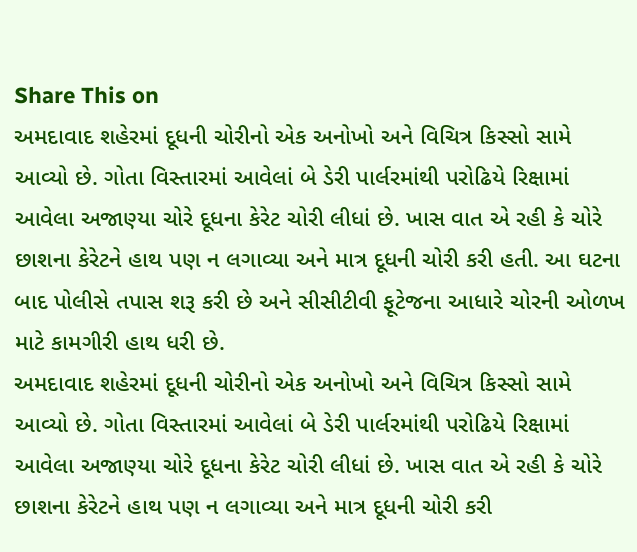Share This on
અમદાવાદ શહેરમાં દૂધની ચોરીનો એક અનોખો અને વિચિત્ર કિસ્સો સામે આવ્યો છે. ગોતા વિસ્તારમાં આવેલાં બે ડેરી પાર્લરમાંથી પરોઢિયે રિક્ષામાં આવેલા અજાણ્યા ચોરે દૂધના કેરેટ ચોરી લીધાં છે. ખાસ વાત એ રહી કે ચોરે છાશના કેરેટને હાથ પણ ન લગાવ્યા અને માત્ર દૂધની ચોરી કરી હતી. આ ઘટના બાદ પોલીસે તપાસ શરૂ કરી છે અને સીસીટીવી ફૂટેજના આધારે ચોરની ઓળખ માટે કામગીરી હાથ ધરી છે.
અમદાવાદ શહેરમાં દૂધની ચોરીનો એક અનોખો અને વિચિત્ર કિસ્સો સામે આવ્યો છે. ગોતા વિસ્તારમાં આવેલાં બે ડેરી પાર્લરમાંથી પરોઢિયે રિક્ષામાં આવેલા અજાણ્યા ચોરે દૂધના કેરેટ ચોરી લીધાં છે. ખાસ વાત એ રહી કે ચોરે છાશના કેરેટને હાથ પણ ન લગાવ્યા અને માત્ર દૂધની ચોરી કરી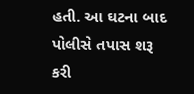હતી. આ ઘટના બાદ પોલીસે તપાસ શરૂ કરી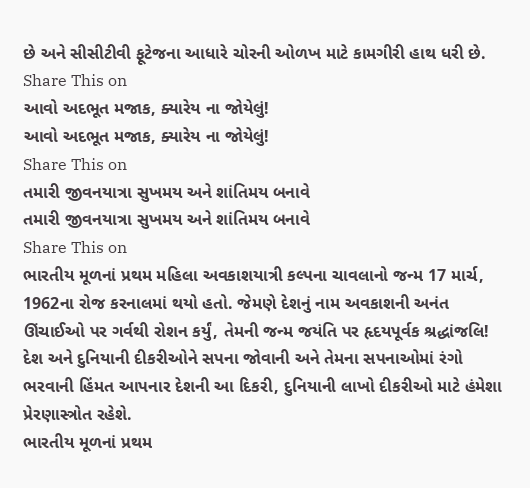છે અને સીસીટીવી ફૂટેજના આધારે ચોરની ઓળખ માટે કામગીરી હાથ ધરી છે.
Share This on
આવો અદભૂત મજાક, ક્યારેય ના જોયેલું!
આવો અદભૂત મજાક, ક્યારેય ના જોયેલું!
Share This on
તમારી જીવનયાત્રા સુખમય અને શાંતિમય બનાવે
તમારી જીવનયાત્રા સુખમય અને શાંતિમય બનાવે
Share This on
ભારતીય મૂળનાં પ્રથમ મહિલા અવકાશયાત્રી કલ્પના ચાવલાનો જન્મ 17 માર્ચ, 1962ના રોજ કરનાલમાં થયો હતો. જેમણે દેશનું નામ અવકાશની અનંત ઊંચાઈઓ પર ગર્વથી રોશન કર્યું, તેમની જન્મ જયંતિ પર હૃદયપૂર્વક શ્રદ્ધાંજલિ! દેશ અને દુનિયાની દીકરીઓને સપના જોવાની અને તેમના સપનાઓમાં રંગો ભરવાની હિંમત આપનાર દેશની આ દિકરી, દુનિયાની લાખો દીકરીઓ માટે હંમેશા પ્રેરણાસ્ત્રોત રહેશે.
ભારતીય મૂળનાં પ્રથમ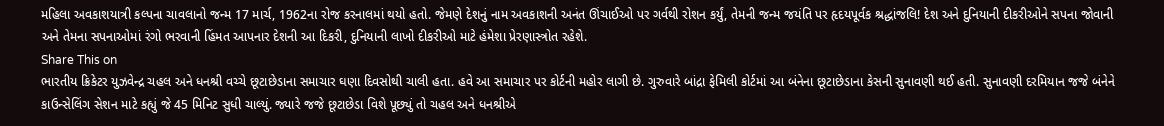મહિલા અવકાશયાત્રી કલ્પના ચાવલાનો જન્મ 17 માર્ચ, 1962ના રોજ કરનાલમાં થયો હતો. જેમણે દેશનું નામ અવકાશની અનંત ઊંચાઈઓ પર ગર્વથી રોશન કર્યું, તેમની જન્મ જયંતિ પર હૃદયપૂર્વક શ્રદ્ધાંજલિ! દેશ અને દુનિયાની દીકરીઓને સપના જોવાની અને તેમના સપનાઓમાં રંગો ભરવાની હિંમત આપનાર દેશની આ દિકરી, દુનિયાની લાખો દીકરીઓ માટે હંમેશા પ્રેરણાસ્ત્રોત રહેશે.
Share This on
ભારતીય ક્રિકેટર યુઝવેન્દ્ર ચહલ અને ધનશ્રી વચ્ચે છૂટાછેડાના સમાચાર ઘણા દિવસોથી ચાલી હતા. હવે આ સમાચાર પર કોર્ટની મહોર લાગી છે. ગુરુવારે બાંદ્રા ફેમિલી કોર્ટમાં આ બંનેના છૂટાછેડાના કેસની સુનાવણી થઈ હતી. સુનાવણી દરમિયાન જજે બંનેને કાઉન્સેલિંગ સેશન માટે કહ્યું જે 45 મિનિટ સુધી ચાલ્યું. જ્યારે જજે છૂટાછેડા વિશે પૂછ્યું તો ચહલ અને ધનશ્રીએ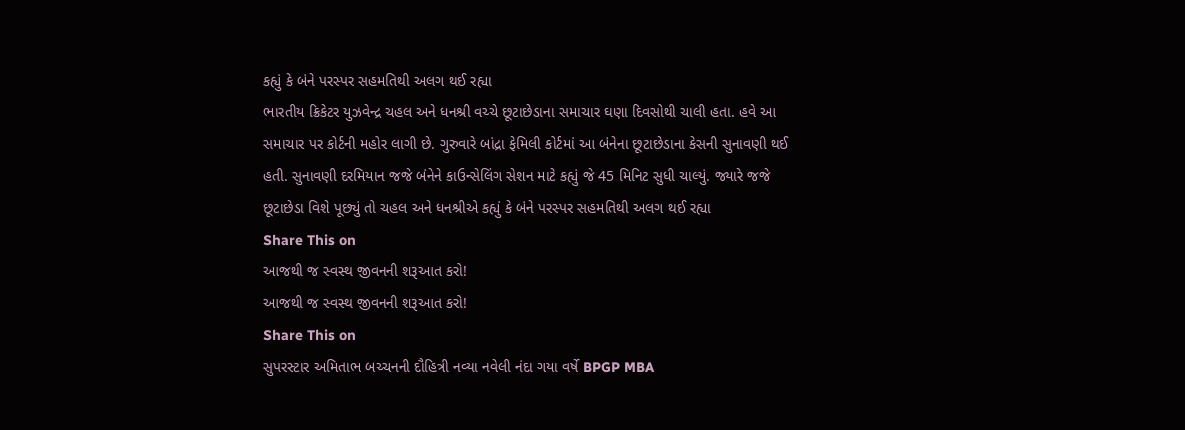કહ્યું કે બંને પરસ્પર સહમતિથી અલગ થઈ રહ્યા
ભારતીય ક્રિકેટર યુઝવેન્દ્ર ચહલ અને ધનશ્રી વચ્ચે છૂટાછેડાના સમાચાર ઘણા દિવસોથી ચાલી હતા. હવે આ સમાચાર પર કોર્ટની મહોર લાગી છે. ગુરુવારે બાંદ્રા ફેમિલી કોર્ટમાં આ બંનેના છૂટાછેડાના કેસની સુનાવણી થઈ હતી. સુનાવણી દરમિયાન જજે બંનેને કાઉન્સેલિંગ સેશન માટે કહ્યું જે 45 મિનિટ સુધી ચાલ્યું. જ્યારે જજે છૂટાછેડા વિશે પૂછ્યું તો ચહલ અને ધનશ્રીએ કહ્યું કે બંને પરસ્પર સહમતિથી અલગ થઈ રહ્યા
Share This on
આજથી જ સ્વસ્થ જીવનની શરૂઆત કરો!
આજથી જ સ્વસ્થ જીવનની શરૂઆત કરો!
Share This on
સુપરસ્ટાર અમિતાભ બચ્ચનની દૌહિત્રી નવ્યા નવેલી નંદા ગયા વર્ષે BPGP MBA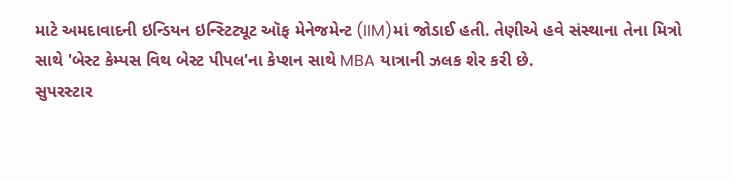માટે અમદાવાદની ઇન્ડિયન ઇન્સ્ટિટ્યૂટ ઑફ મેનેજમેન્ટ (IIM)માં જોડાઈ હતી. તેણીએ હવે સંસ્થાના તેના મિત્રો સાથે 'બેસ્ટ કેમ્પસ વિથ બેસ્ટ પીપલ'ના કેપ્શન સાથે MBA યાત્રાની ઝલક શેર કરી છે.
સુપરસ્ટાર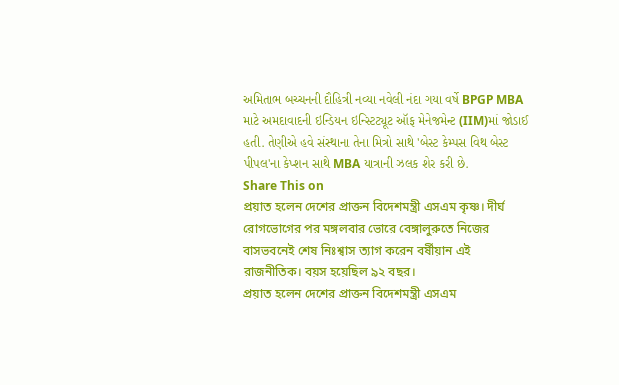અમિતાભ બચ્ચનની દૌહિત્રી નવ્યા નવેલી નંદા ગયા વર્ષે BPGP MBA માટે અમદાવાદની ઇન્ડિયન ઇન્સ્ટિટ્યૂટ ઑફ મેનેજમેન્ટ (IIM)માં જોડાઈ હતી. તેણીએ હવે સંસ્થાના તેના મિત્રો સાથે 'બેસ્ટ કેમ્પસ વિથ બેસ્ટ પીપલ'ના કેપ્શન સાથે MBA યાત્રાની ઝલક શેર કરી છે.
Share This on
প্রয়াত হলেন দেশের প্রাক্তন বিদেশমন্ত্রী এসএম কৃষ্ণ। দীর্ঘ রোগভোগের পর মঙ্গলবার ভোরে বেঙ্গালুরুতে নিজের বাসভবনেই শেষ নিঃশ্বাস ত্যাগ করেন বর্ষীয়ান এই রাজনীতিক। বয়স হয়েছিল ৯২ বছর।
প্রয়াত হলেন দেশের প্রাক্তন বিদেশমন্ত্রী এসএম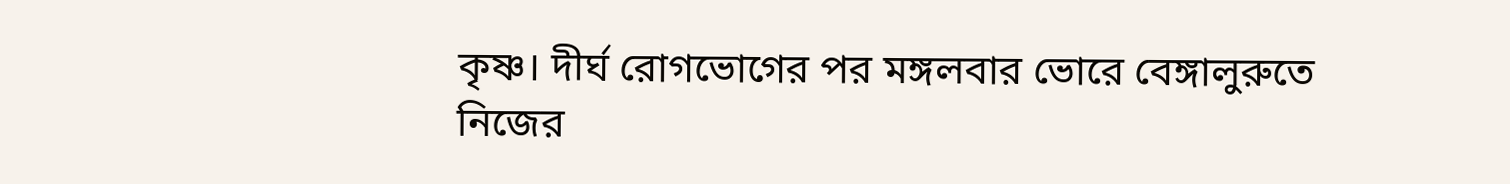কৃষ্ণ। দীর্ঘ রোগভোগের পর মঙ্গলবার ভোরে বেঙ্গালুরুতে নিজের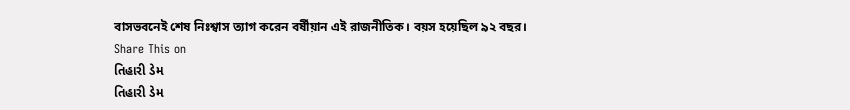বাসভবনেই শেষ নিঃশ্বাস ত্যাগ করেন বর্ষীয়ান এই রাজনীতিক। বয়স হয়েছিল ৯২ বছর।
Share This on
તિહારી ડેમ
તિહારી ડેમ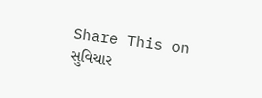Share This on
સુવિચાર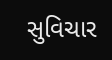સુવિચાર